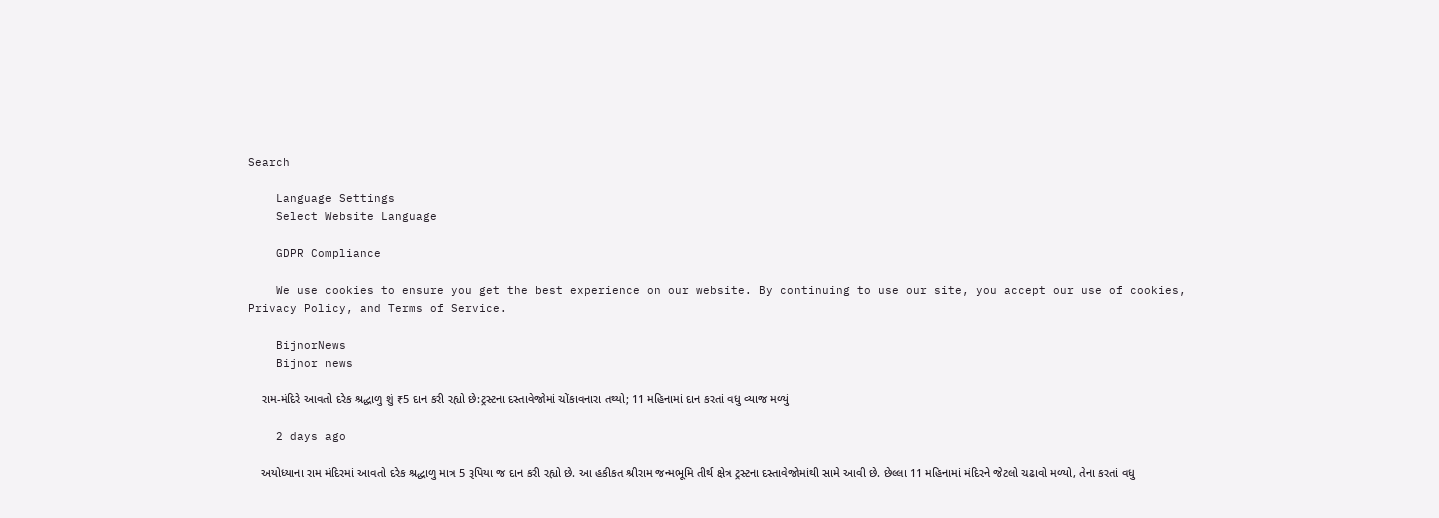Search

    Language Settings
    Select Website Language

    GDPR Compliance

    We use cookies to ensure you get the best experience on our website. By continuing to use our site, you accept our use of cookies, Privacy Policy, and Terms of Service.

    BijnorNews
    Bijnor news

    રામ-મંદિરે આવતો દરેક શ્રદ્ધાળુ શું ₹5 દાન કરી રહ્યો છે:ટ્રસ્ટના દસ્તાવેજોમાં ચોંકાવનારા તથ્યો; 11 મહિનામાં દાન કરતાં વધુ વ્યાજ મળ્યું

    2 days ago

    અયોધ્યાના રામ મંદિરમાં આવતો દરેક શ્રદ્ધાળુ માત્ર 5 રૂપિયા જ દાન કરી રહ્યો છે. આ હકીકત શ્રીરામ જન્મભૂમિ તીર્થ ક્ષેત્ર ટ્રસ્ટના દસ્તાવેજોમાંથી સામે આવી છે. છેલ્લા 11 મહિનામાં મંદિરને જેટલો ચઢાવો મળ્યો, તેના કરતાં વધુ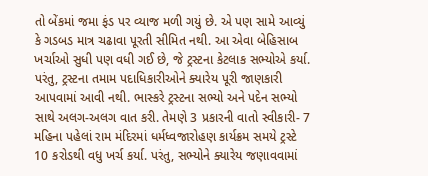તો બેંકમાં જમા ફંડ પર વ્યાજ મળી ગયું છે. એ પણ સામે આવ્યું કે ગડબડ માત્ર ચઢાવા પૂરતી સીમિત નથી. આ એવા બેહિસાબ ખર્ચાઓ સુધી પણ વધી ગઈ છે, જે ટ્રસ્ટના કેટલાક સભ્યોએ કર્યા. પરંતુ, ટ્રસ્ટના તમામ પદાધિકારીઓને ક્યારેય પૂરી જાણકારી આપવામાં આવી નથી. ભાસ્કરે ટ્રસ્ટના સભ્યો અને પદેન સભ્યો સાથે અલગ-અલગ વાત કરી. તેમણે 3 પ્રકારની વાતો સ્વીકારી- 7 મહિના પહેલાં રામ મંદિરમાં ધર્મધ્વજારોહણ કાર્યક્રમ સમયે ટ્રસ્ટે 10 કરોડથી વધુ ખર્ચ કર્યા. પરંતુ, સભ્યોને ક્યારેય જણાવવામાં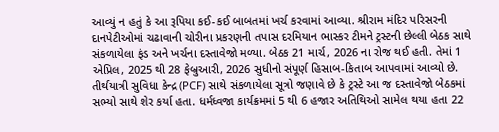આવ્યું ન હતું કે આ રૂપિયા કઈ-કઈ બાબતમાં ખર્ચ કરવામાં આવ્યા. શ્રીરામ મંદિર પરિસરની દાનપેટીઓમાં ચઢાવાની ચોરીના પ્રકરણની તપાસ દરમિયાન ભાસ્કર ટીમને ટ્રસ્ટની છેલ્લી બેઠક સાથે સંકળાયેલા ફંડ અને ખર્ચના દસ્તાવેજો મળ્યા. બેઠક 21 માર્ચ, 2026 ના રોજ થઈ હતી. તેમાં 1 એપ્રિલ, 2025 થી 28 ફેબ્રુઆરી, 2026 સુધીનો સંપૂર્ણ હિસાબ-કિતાબ આપવામાં આવ્યો છે. તીર્થયાત્રી સુવિધા કેન્દ્ર (PCF) સાથે સંકળાયેલા સૂત્રો જણાવે છે કે ટ્રસ્ટે આ જ દસ્તાવેજો બેઠકમાં સભ્યો સાથે શેર કર્યા હતા. ધર્મધ્વજા કાર્યક્રમમાં 5 થી 6 હજાર અતિથિઓ સામેલ થયા હતા 22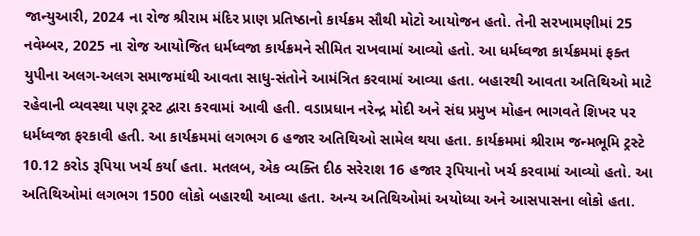જાન્યુઆરી, 2024 ના રોજ શ્રીરામ મંદિર પ્રાણ પ્રતિષ્ઠાનો કાર્યક્રમ સૌથી મોટો આયોજન હતો. તેની સરખામણીમાં 25 નવેમ્બર, 2025 ના રોજ આયોજિત ધર્મધ્વજા કાર્યક્રમને સીમિત રાખવામાં આવ્યો હતો. આ ધર્મધ્વજા કાર્યક્રમમાં ફક્ત યુપીના અલગ-અલગ સમાજમાંથી આવતા સાધુ-સંતોને આમંત્રિત કરવામાં આવ્યા હતા. બહારથી આવતા અતિથિઓ માટે રહેવાની વ્યવસ્થા પણ ટ્રસ્ટ દ્વારા કરવામાં આવી હતી. વડાપ્રધાન નરેન્દ્ર મોદી અને સંઘ પ્રમુખ મોહન ભાગવતે શિખર પર ધર્મધ્વજા ફરકાવી હતી. આ કાર્યક્રમમાં લગભગ 6 હજાર અતિથિઓ સામેલ થયા હતા. કાર્યક્રમમાં શ્રીરામ જન્મભૂમિ ટ્રસ્ટે 10.12 કરોડ રૂપિયા ખર્ચ કર્યા હતા. મતલબ, એક વ્યક્તિ દીઠ સરેરાશ 16 હજાર રૂપિયાનો ખર્ચ કરવામાં આવ્યો હતો. આ અતિથિઓમાં લગભગ 1500 લોકો બહારથી આવ્યા હતા. અન્ય અતિથિઓમાં અયોધ્યા અને આસપાસના લોકો હતા.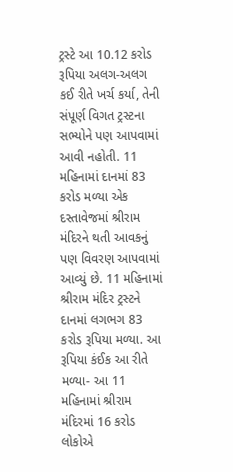ટ્રસ્ટે આ 10.12 કરોડ રૂપિયા અલગ-અલગ કઈ રીતે ખર્ચ કર્યા, તેની સંપૂર્ણ વિગત ટ્રસ્ટના સભ્યોને પણ આપવામાં આવી નહોતી. 11 મહિનામાં દાનમાં 83 કરોડ મળ્યા એક દસ્તાવેજમાં શ્રીરામ મંદિરને થતી આવકનું પણ વિવરણ આપવામાં આવ્યું છે. 11 મહિનામાં શ્રીરામ મંદિર ટ્રસ્ટને દાનમાં લગભગ 83 કરોડ રૂપિયા મળ્યા. આ રૂપિયા કંઈક આ રીતે મળ્યા- આ 11 મહિનામાં શ્રીરામ મંદિરમાં 16 કરોડ લોકોએ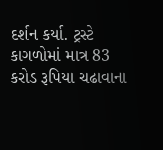દર્શન કર્યા. ટ્રસ્ટે કાગળોમાં માત્ર 83 કરોડ રૂપિયા ચઢાવાના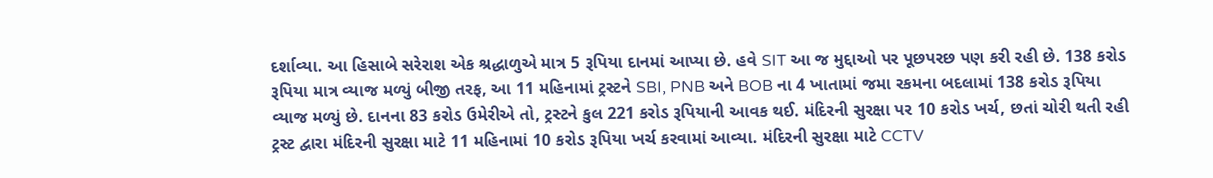દર્શાવ્યા. આ હિસાબે સરેરાશ એક શ્રદ્ધાળુએ માત્ર 5 રૂપિયા દાનમાં આપ્યા છે. હવે SIT આ જ મુદ્દાઓ પર પૂછપરછ પણ કરી રહી છે. 138 કરોડ રૂપિયા માત્ર વ્યાજ મળ્યું બીજી તરફ, આ 11 મહિનામાં ટ્રસ્ટને SBI, PNB અને BOB ના 4 ખાતામાં જમા રકમના બદલામાં 138 કરોડ રૂપિયા વ્યાજ મળ્યું છે. દાનના 83 કરોડ ઉમેરીએ તો, ટ્રસ્ટને કુલ 221 કરોડ રૂપિયાની આવક થઈ. મંદિરની સુરક્ષા પર 10 કરોડ ખર્ચ, છતાં ચોરી થતી રહી ટ્રસ્ટ દ્વારા મંદિરની સુરક્ષા માટે 11 મહિનામાં 10 કરોડ રૂપિયા ખર્ચ કરવામાં આવ્યા. મંદિરની સુરક્ષા માટે CCTV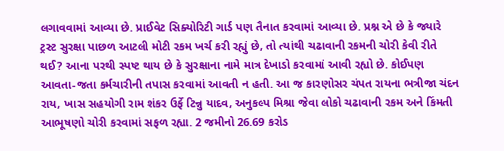લગાવવામાં આવ્યા છે. પ્રાઈવેટ સિક્યોરિટી ગાર્ડ પણ તૈનાત કરવામાં આવ્યા છે. પ્રશ્ન એ છે કે જ્યારે ટ્રસ્ટ સુરક્ષા પાછળ આટલી મોટી રકમ ખર્ચ કરી રહ્યું છે, તો ત્યાંથી ચઢાવાની રકમની ચોરી કેવી રીતે થઈ? આના પરથી સ્પષ્ટ થાય છે કે સુરક્ષાના નામે માત્ર દેખાડો કરવામાં આવી રહ્યો છે. કોઈપણ આવતા-જતા કર્મચારીની તપાસ કરવામાં આવતી ન હતી. આ જ કારણોસર ચંપત રાયના ભત્રીજા ચંદન રાય, ખાસ સહયોગી રામ શંકર ઉર્ફે ટિન્નુ યાદવ, અનુકલ્પ મિશ્રા જેવા લોકો ચઢાવાની રકમ અને કિંમતી આભૂષણો ચોરી કરવામાં સફળ રહ્યા. 2 જમીનો 26.69 કરોડ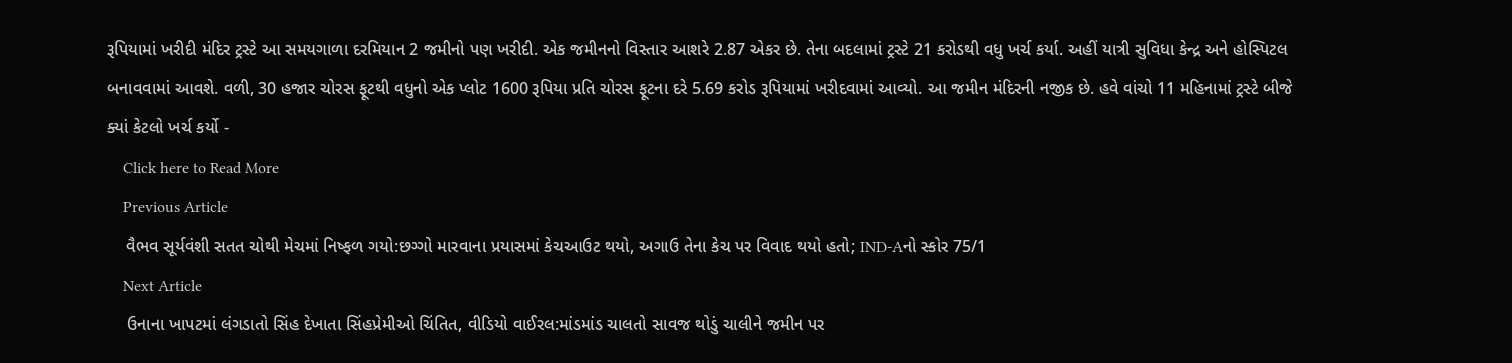રૂપિયામાં ખરીદી મંદિર ટ્રસ્ટે આ સમયગાળા દરમિયાન 2 જમીનો પણ ખરીદી. એક જમીનનો વિસ્તાર આશરે 2.87 એકર છે. તેના બદલામાં ટ્રસ્ટે 21 કરોડથી વધુ ખર્ચ કર્યા. અહીં યાત્રી સુવિધા કેન્દ્ર અને હોસ્પિટલ બનાવવામાં આવશે. વળી, 30 હજાર ચોરસ ફૂટથી વધુનો એક પ્લોટ 1600 રૂપિયા પ્રતિ ચોરસ ફૂટના દરે 5.69 કરોડ રૂપિયામાં ખરીદવામાં આવ્યો. આ જમીન મંદિરની નજીક છે. હવે વાંચો 11 મહિનામાં ટ્રસ્ટે બીજે ક્યાં કેટલો ખર્ચ કર્યો -
    Click here to Read More
    Previous Article
    વૈભવ સૂર્યવંશી સતત ચોથી મેચમાં નિષ્ફળ ગયો:છગ્ગો મારવાના પ્રયાસમાં કેચઆઉટ થયો, અગાઉ તેના કેચ પર વિવાદ થયો હતો; IND-Aનો સ્કોર 75/1
    Next Article
    ઉનાના ખાપટમાં લંગડાતો સિંહ દેખાતા સિંહપ્રેમીઓ ચિંતિત, વીડિયો વાઈરલ:માંડમાંડ ચાલતો સાવજ થોડું ચાલીને જમીન પર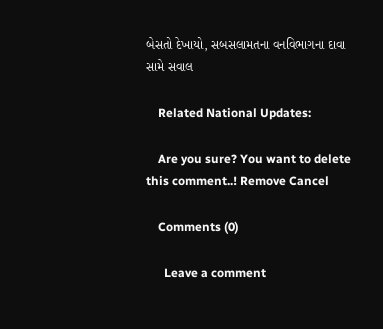બેસતો દેખાયો, સબસલામતના વનવિભાગના દાવા સામે સવાલ

    Related National Updates:

    Are you sure? You want to delete this comment..! Remove Cancel

    Comments (0)

      Leave a comment